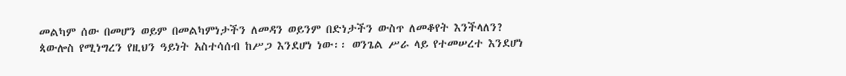መልካም ሰው በመሆን ወይም በመልካምነታችን ለመዳን ወይንም በድነታችን ውስጥ ለመቆየት እንችላለን? ጳውሎስ የሚነግረን የዚህን ዓይነት አስተሳሰብ ከሥጋ እንደሆነ ነው፡፡ ወንጌል ሥራ ላይ የተመሠረተ እንደሆነ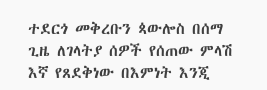ተደርጎ መቅረቡን ጳውሎስ በሰማ ጊዜ ለገላትያ ሰዎች የሰጠው ምላሽ እኛ የጸደቅነው በእምነት እንጂ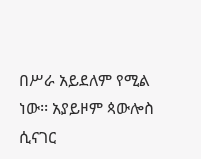በሥራ አይደለም የሚል ነው፡፡ አያይዞም ጳውሎስ ሲናገር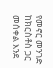የመኖር መንገድ ከክርስቶስ ጋር መሰቀል እንደ